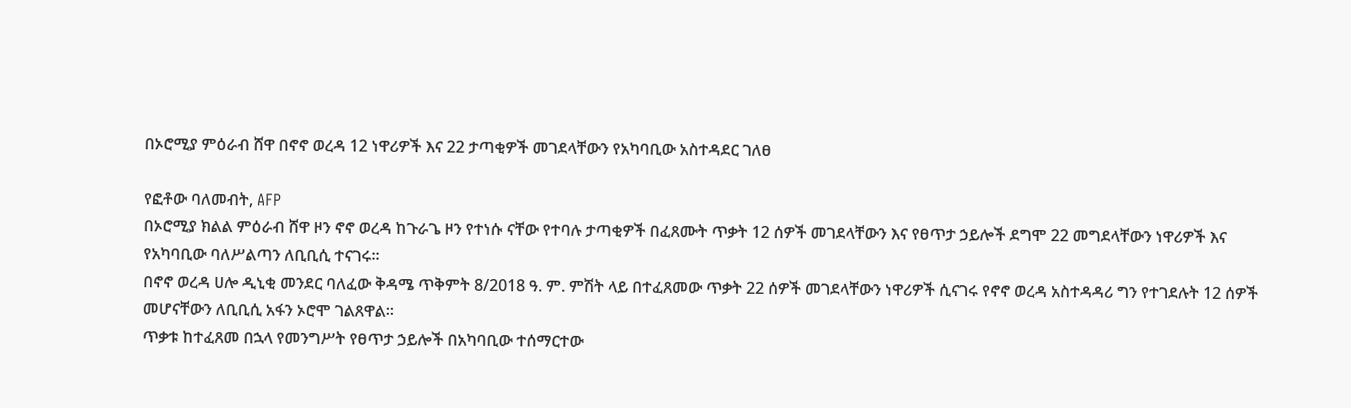በኦሮሚያ ምዕራብ ሸዋ በኖኖ ወረዳ 12 ነዋሪዎች እና 22 ታጣቂዎች መገደላቸውን የአካባቢው አስተዳደር ገለፀ

የፎቶው ባለመብት, AFP
በኦሮሚያ ክልል ምዕራብ ሸዋ ዞን ኖኖ ወረዳ ከጉራጌ ዞን የተነሱ ናቸው የተባሉ ታጣቂዎች በፈጸሙት ጥቃት 12 ሰዎች መገደላቸውን እና የፀጥታ ኃይሎች ደግሞ 22 መግደላቸውን ነዋሪዎች እና የአካባቢው ባለሥልጣን ለቢቢሲ ተናገሩ።
በኖኖ ወረዳ ሀሎ ዲኒቂ መንደር ባለፈው ቅዳሜ ጥቅምት 8/2018 ዓ. ም. ምሽት ላይ በተፈጸመው ጥቃት 22 ሰዎች መገደላቸውን ነዋሪዎች ሲናገሩ የኖኖ ወረዳ አስተዳዳሪ ግን የተገደሉት 12 ሰዎች መሆናቸውን ለቢቢሲ አፋን ኦሮሞ ገልጸዋል።
ጥቃቱ ከተፈጸመ በኋላ የመንግሥት የፀጥታ ኃይሎች በአካባቢው ተሰማርተው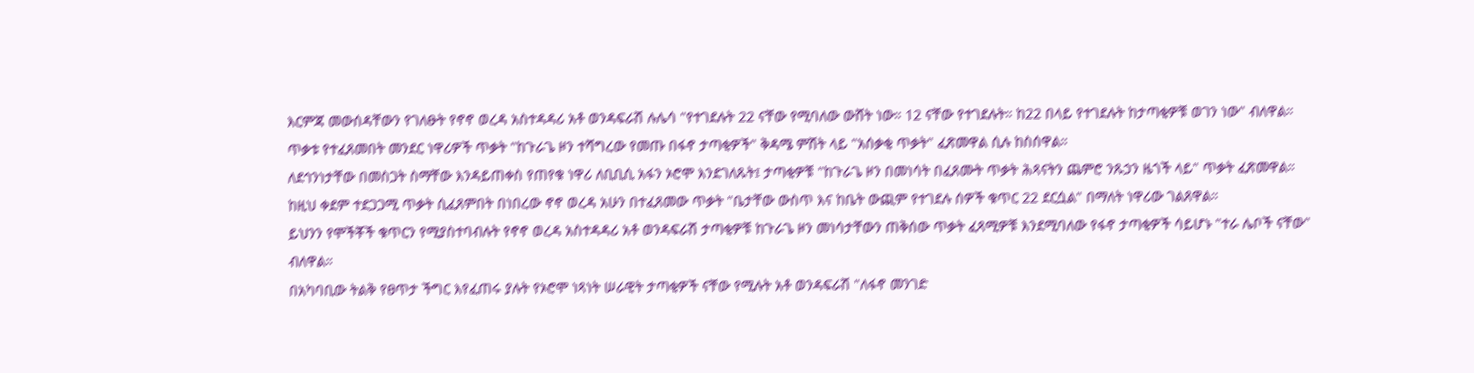እርምጃ መውሰዳቸውን የገለፁት የኖኖ ወረዳ አስተዳዳሪ አቶ ወንዳፍራሽ ሉሌሳ "የተገደሉት 22 ናቸው የሚባለው ውሸት ነው። 12 ናቸው የተገደሉት። ከ22 በላይ የተገደሉት ከታጣቂዎቹ ወገን ነው" ብለዋል።
ጥቃቱ የተፈጸመበት መንደር ነዋሪዎች ጥቃት "ከጉራጌ ዞን ተሻግረው የመጡ በፋኖ ታጣቂዎች" ቅዳሜ ምሽት ላይ "አሰቃቂ ጥቃት" ፈጽመዋል ሲሉ ከስሰዋል።
ለደኅንነታቸው በመስጋት ስማቸው እንዳይጠቀስ የጠየቁ ነዋሪ ለቢቢሲ አፋን ኦሮሞ እንደገለጹት፤ ታጣቂዎቹ "ከጉራጌ ዞን በመነሳት በፈጸሙት ጥቃት ሕጻናትን ጨምሮ ንጹኃን ዜጎች ላይ" ጥቃት ፈጽመዋል።
ከዚህ ቀደም ተደጋጋሚ ጥቃት ሲፈጸምበት በነበረው ኖኖ ወረዳ አሁን በተፈጸመው ጥቃት "ቤታቸው ውስጥ እና ከቤት ውጪም የተገደሉ ሰዎች ቁጥር 22 ደርሷል" በማለት ነዋሪው ገልጸዋል።
ይህንን የሞችቾች ቁጥርን የሚያስተባብሉት የኖኖ ወረዳ አስተዳዳሪ አቶ ወንዳፍራሽ ታጣቂዎቹ ከጉራጌ ዞን መነሳታቸውን ጠቅሰው ጥቃት ፈጻሚዎቹ እንደሚባለው የፋኖ ታጣቂዎች ሳይሆኑ "ተራ ሌቦች ናቸው" ብለዋል።
በአካባቢው ትልቅ የፀጥታ ችግር እየፈጠሩ ያሉት የኦሮሞ ነጻነት ሠራዊት ታጣቂዎች ናቸው የሚሉት አቶ ወንዳፍራሽ "ለፋኖ መንገድ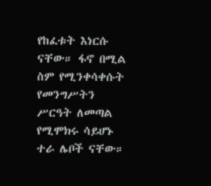የከፈቱት እነርሱ ናቸው። ፋኖ በሚል ስም የሚንቀሳቀሱት የመንግሥትን ሥርዓት ለመጣል የሚሞክሩ ሳይሆኑ ተራ ሌቦች ናቸው።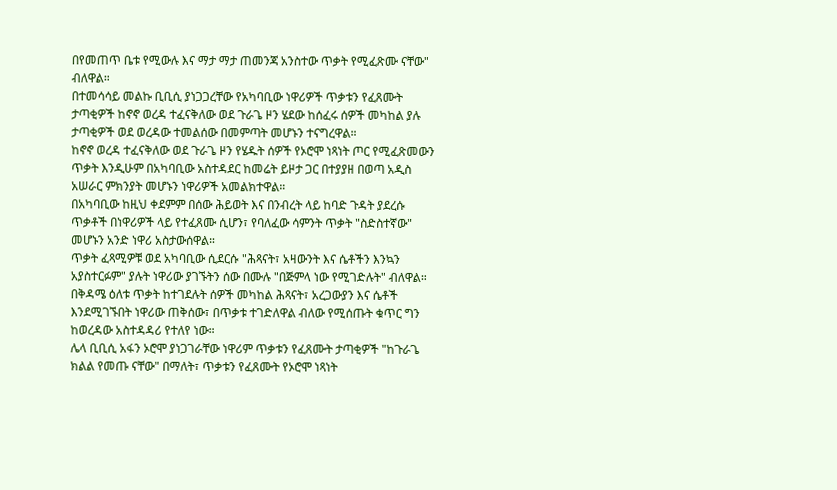በየመጠጥ ቤቱ የሚውሉ እና ማታ ማታ ጠመንጃ አንስተው ጥቃት የሚፈጽሙ ናቸው" ብለዋል።
በተመሳሳይ መልኩ ቢቢሲ ያነጋጋረቸው የአካባቢው ነዋሪዎች ጥቃቱን የፈጸሙት ታጣቂዎች ከኖኖ ወረዳ ተፈናቅለው ወደ ጉራጌ ዞን ሄደው ከሰፈሩ ሰዎች መካከል ያሉ ታጣቂዎች ወደ ወረዳው ተመልሰው በመምጣት መሆኑን ተናግረዋል።
ከኖኖ ወረዳ ተፈናቅለው ወደ ጉራጌ ዞን የሄዱት ሰዎች የኦሮሞ ነጻነት ጦር የሚፈጽመውን ጥቃት እንዲሁም በአካባቢው አስተዳደር ከመሬት ይዞታ ጋር በተያያዘ በወጣ አዲስ አሠራር ምክንያት መሆኑን ነዋሪዎች አመልክተዋል።
በአካባቢው ከዚህ ቀደምም በሰው ሕይወት እና በንብረት ላይ ከባድ ጉዳት ያደረሱ ጥቃቶች በነዋሪዎች ላይ የተፈጸሙ ሲሆን፣ የባለፈው ሳምንት ጥቃት "ስድስተኛው" መሆኑን አንድ ነዋሪ አስታውሰዋል።
ጥቃት ፈጻሚዎቹ ወደ አካባቢው ሲደርሱ "ሕጻናት፣ አዛውንት እና ሴቶችን እንኳን አያስተርፉም" ያሉት ነዋሪው ያገኙትን ሰው በሙሉ "በጅምላ ነው የሚገድሉት" ብለዋል።
በቅዳሜ ዕለቱ ጥቃት ከተገደሉት ሰዎች መካከል ሕጻናት፣ አረጋውያን እና ሴቶች እንደሚገኙበት ነዋሪው ጠቅሰው፣ በጥቃቱ ተገድለዋል ብለው የሚሰጡት ቁጥር ግን ከወረዳው አስተዳዳሪ የተለየ ነው።
ሌላ ቢቢሲ አፋን ኦሮሞ ያነጋገራቸው ነዋሪም ጥቃቱን የፈጸሙት ታጣቂዎች "ከጉራጌ ክልል የመጡ ናቸው" በማለት፣ ጥቃቱን የፈጸሙት የኦሮሞ ነጻነት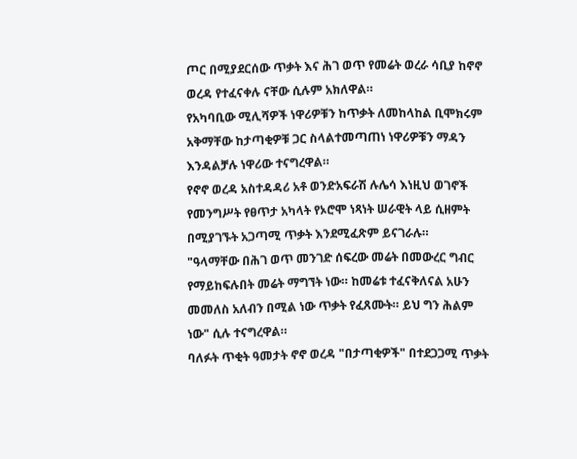ጦር በሚያደርሰው ጥቃት እና ሕገ ወጥ የመሬት ወረራ ሳቢያ ከኖኖ ወረዳ የተፈናቀሉ ናቸው ሲሉም አክለዋል።
የአካባቢው ሚሊሻዎች ነዋሪዎቹን ከጥቃት ለመከላከል ቢሞክሩም አቅማቸው ከታጣቂዎቹ ጋር ስላልተመጣጠነ ነዋሪዎቹን ማዳን እንዳልቻሉ ነዋሪው ተናግረዋል።
የኖኖ ወረዳ አስተዳዳሪ አቶ ወንድአፍራሽ ሉሌሳ እነዚህ ወገኖች የመንግሥት የፀጥታ አካላት የኦሮሞ ነጻነት ሠራዊት ላይ ሲዘምት በሚያገኙት አጋጣሚ ጥቃት እንደሚፈጽም ይናገራሉ።
"ዓላማቸው በሕገ ወጥ መንገድ ሰፍረው መሬት በመውረር ግብር የማይከፍሉበት መሬት ማግኘት ነው። ከመሬቱ ተፈናቅለናል አሁን መመለስ አለብን በሚል ነው ጥቃት የፈጸሙት። ይህ ግን ሕልም ነው" ሲሉ ተናግረዋል።
ባለፉት ጥቂት ዓመታት ኖኖ ወረዳ "በታጣቂዎች" በተደጋጋሚ ጥቃት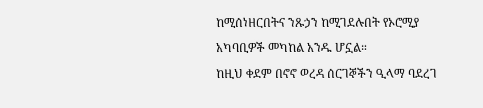ከሚሰነዘርበትና ንጹኃን ከሚገደሉበት የኦሮሚያ አካባቢዎች መካከል አንዱ ሆኗል።
ከዚህ ቀደም በኖኖ ወረዳ ሰርገኞችን ዒላማ ባደረገ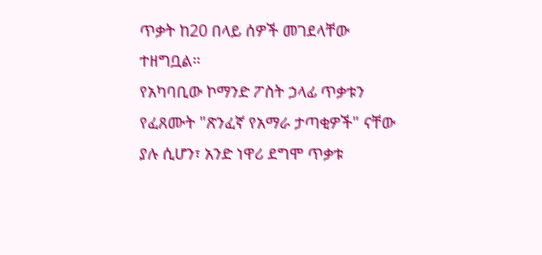ጥቃት ከ20 በላይ ሰዎች መገደላቸው ተዘግቧል።
የአካባቢው ኮማንድ ፖስት ኃላፊ ጥቃቱን የፈጸሙት "ጽንፈኛ የአማራ ታጣቂዎች" ናቸው ያሉ ሲሆን፣ አንድ ነዋሪ ደግሞ ጥቃቱ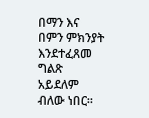በማን እና በምን ምክንያት እንደተፈጸመ ግልጽ አይደለም ብለው ነበር።